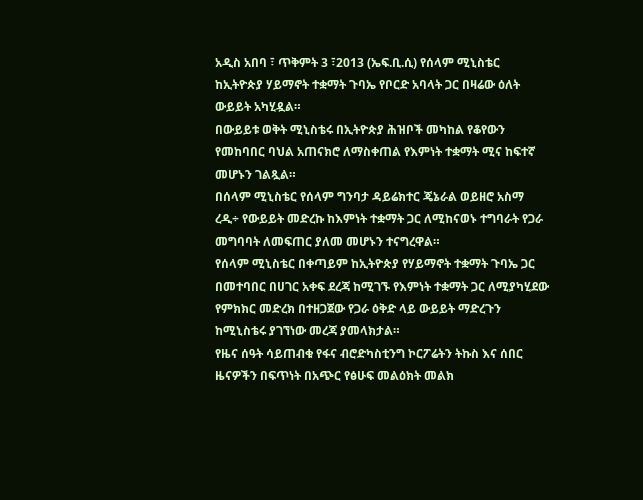አዲስ አበባ ፣ ጥቅምት 3 ፣2013 (ኤፍ.ቢ.ሲ) የሰላም ሚኒስቴር ከኢትዮጵያ ሃይማኖት ተቋማት ጉባኤ የቦርድ አባላት ጋር በዛሬው ዕለት ውይይት አካሂዷል።
በውይይቱ ወቅት ሚኒስቴሩ በኢትዮጵያ ሕዝቦች መካከል የቆየውን የመከባበር ባህል አጠናክሮ ለማስቀጠል የእምነት ተቋማት ሚና ከፍተኛ መሆኑን ገልጿል።
በሰላም ሚኒስቴር የሰላም ግንባታ ዳይሬክተር ጄኔራል ወይዘሮ አስማ ረዲ÷ የውይይት መድረኩ ከእምነት ተቋማት ጋር ለሚከናወኑ ተግባራት የጋራ መግባባት ለመፍጠር ያለመ መሆኑን ተናግረዋል።
የሰላም ሚኒስቴር በቀጣይም ከኢትዮጵያ የሃይማኖት ተቋማት ጉባኤ ጋር በመተባበር በሀገር አቀፍ ደረጃ ከሚገኙ የእምነት ተቋማት ጋር ለሚያካሂደው የምክክር መድረክ በተዘጋጀው የጋራ ዕቅድ ላይ ውይይት ማድረጉን ከሚኒስቴሩ ያገኘነው መረጃ ያመላክታል።
የዜና ሰዓት ሳይጠብቁ የፋና ብሮድካስቲንግ ኮርፖሬትን ትኩስ እና ሰበር ዜናዎችን በፍጥነት በአጭር የፅሁፍ መልዕክት መልክ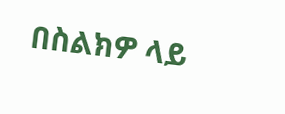በስልክዎ ላይ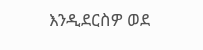እንዲደርስዎ ወደ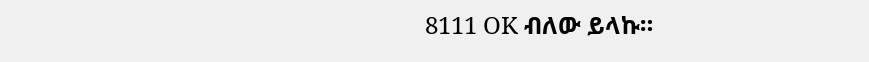8111 OK ብለው ይላኩ።